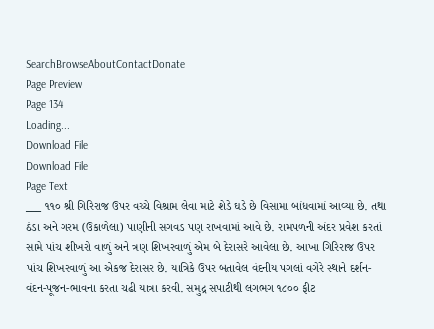SearchBrowseAboutContactDonate
Page Preview
Page 134
Loading...
Download File
Download File
Page Text
___ ૧૧૦ શ્રી ગિરિરાજ ઉપર વચ્ચે વિશ્રામ લેવા માટે શેડે ઘડે છે વિસામા બાંધવામાં આવ્યા છે. તથા ઠંડા અને ગરમ (ઉકાળેલા) પાણીની સગવડ પણ રાખવામાં આવે છે. રામપળની અંદર પ્રવેશ કરતાં સામે પાંચ શીખરો વાળું અને ત્રણ શિખરવાળું એમ બે દેરાસરે આવેલા છે. આખા ગિરિરાજ ઉપર પાંચ શિખરવાળું આ એકજ દેરાસર છે. યાત્રિકે ઉપર બતાવેલ વંદનીય પગલાં વગેરે સ્થાને દર્શન-વંદન-પૂજન-ભાવના કરતા ચઢી યાત્રા કરવી. સમુદ્ર સપાટીથી લગભગ ૧૮૦૦ ફીટ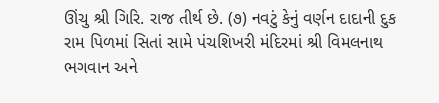ઊંચુ શ્રી ગિરિ. રાજ તીર્થ છે. (૭) નવટું કેનું વર્ણન દાદાની દુક રામ પિળમાં સિતાં સામે પંચશિખરી મંદિરમાં શ્રી વિમલનાથ ભગવાન અને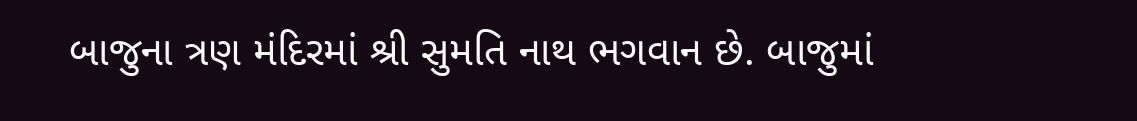બાજુના ત્રણ મંદિરમાં શ્રી સુમતિ નાથ ભગવાન છે. બાજુમાં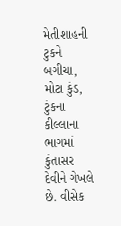મેતીશાહની ટુકને બગીચા, મોટા કુંડ, ટુંકના કીલ્લાના ભાગમાં કુંતાસર દેવીને ગેખલે છે. વીસેક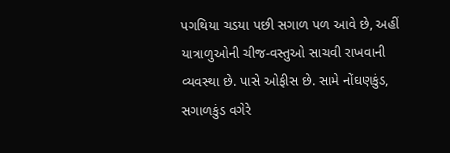પગથિયા ચડયા પછી સગાળ પળ આવે છે, અહીં યાત્રાળુઓની ચીજ-વસ્તુઓ સાચવી રાખવાની વ્યવસ્થા છે. પાસે ઓફીસ છે. સામે નોંઘણકુંડ, સગાળકુંડ વગેરે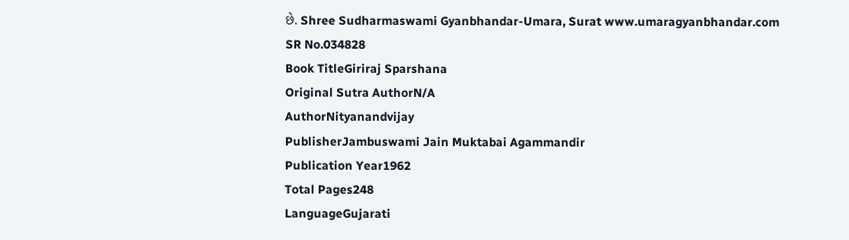છે. Shree Sudharmaswami Gyanbhandar-Umara, Surat www.umaragyanbhandar.com
SR No.034828
Book TitleGiriraj Sparshana
Original Sutra AuthorN/A
AuthorNityanandvijay
PublisherJambuswami Jain Muktabai Agammandir
Publication Year1962
Total Pages248
LanguageGujarati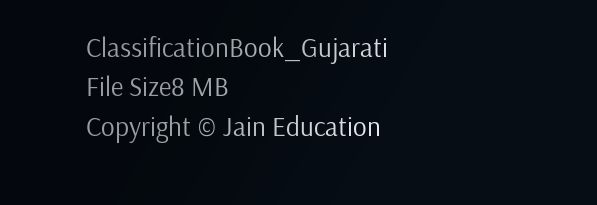ClassificationBook_Gujarati
File Size8 MB
Copyright © Jain Education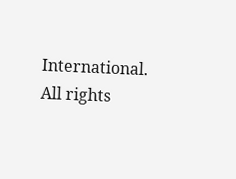International. All rights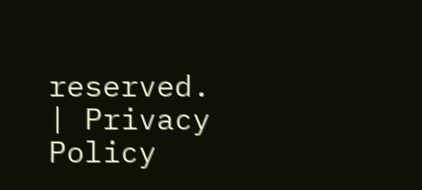reserved. | Privacy Policy